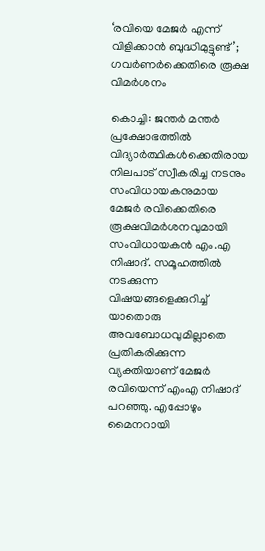‘രവിയെ മേജർ എന്ന് വിളിക്കാൻ ബുദ്ധിമുട്ടുണ്ട്’; ഗവർണർക്കെതിരെ രൂക്ഷ വിമർശനം

കൊച്ചി: ജന്തർ മന്തർ പ്രക്ഷോഭത്തിൽ വിദ്യാർത്ഥികൾക്കെതിരായ നിലപാട് സ്വീകരിച്ച നടനും സംവിധായകനുമായ മേജർ രവിക്കെതിരെ രൂക്ഷവിമർശനവുമായി സംവിധായകൻ എം.എ നിഷാദ്. സമൂഹത്തിൽ നടക്കുന്ന വിഷയങ്ങളെക്കുറിച്ച് യാതൊരു അവബോധവുമില്ലാതെ പ്രതികരിക്കുന്ന വ്യക്തിയാണ് മേജർ രവിയെന്ന് എംഎ നിഷാദ് പറഞ്ഞു. എപ്പോഴും മൈനറായി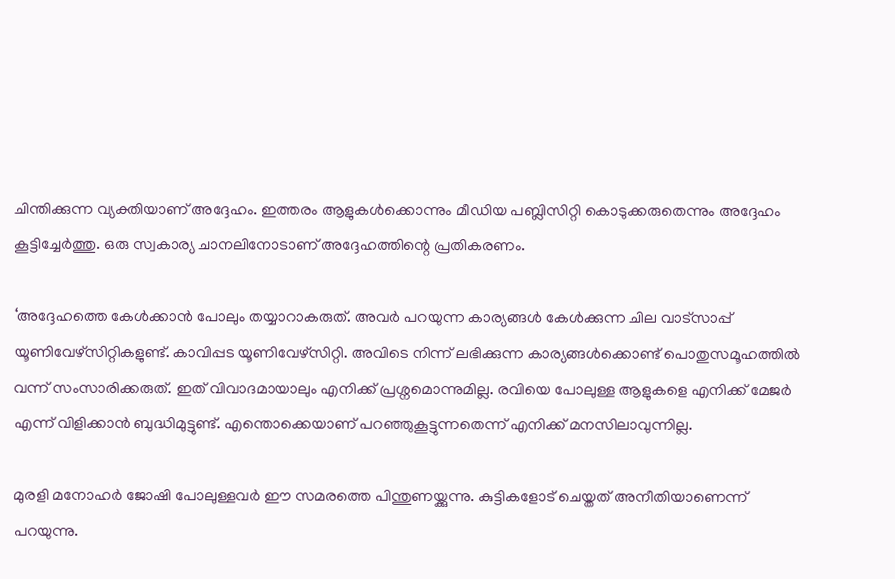ചിന്തിക്കുന്ന വ്യക്തിയാണ് അദ്ദേഹം. ഇത്തരം ആളുകൾക്കൊന്നും മീഡിയ പബ്ലിസിറ്റി കൊടുക്കരുതെന്നും അദ്ദേഹം കൂട്ടിച്ചേർത്തു. ഒരു സ്വകാര്യ ചാനലിനോടാണ് അദ്ദേഹത്തിന്റെ പ്രതികരണം.

‘അദ്ദേഹത്തെ കേൾക്കാൻ പോലും തയ്യാറാകരുത്. അവർ പറയുന്ന കാര്യങ്ങൾ കേൾക്കുന്ന ചില വാട്സാപ്പ് യൂണിവേഴ്സിറ്റികളുണ്ട്. കാവിപ്പട യൂണിവേഴ്സിറ്റി. അവിടെ നിന്ന് ലഭിക്കുന്ന കാര്യങ്ങൾക്കൊണ്ട് പൊതുസമൂഹത്തിൽ വന്ന് സംസാരിക്കരുത്. ഇത് വിവാദമായാലും എനിക്ക് പ്രശ്നമൊന്നുമില്ല. രവിയെ പോലുള്ള ആളുകളെ എനിക്ക് മേജർ എന്ന് വിളിക്കാൻ ബുദ്ധിമുട്ടുണ്ട്. എന്തൊക്കെയാണ് പറഞ്ഞുകൂട്ടുന്നതെന്ന് എനിക്ക് മനസിലാവുന്നില്ല.

മുരളി മനോഹർ ജോഷി പോലുള്ളവർ ഈ സമരത്തെ പിന്തുണയ്ക്കുന്നു. കുട്ടികളോട് ചെയ്തത് അനീതിയാണെന്ന് പറയുന്നു.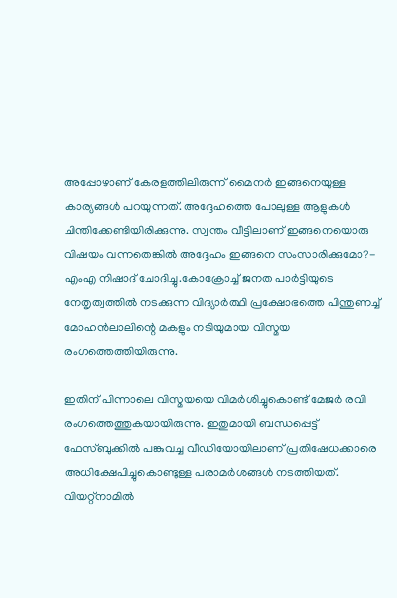അപ്പോഴാണ് കേരളത്തിലിരുന്ന് മൈനർ ഇങ്ങനെയുള്ള കാര്യങ്ങൾ പറയുന്നത്. അദ്ദേഹത്തെ പോലുള്ള ആളുകൾ ചിന്തിക്കേണ്ടിയിരിക്കുന്നു. സ്വന്തം വീട്ടിലാണ് ഇങ്ങനെയൊരു വിഷയം വന്നതെങ്കിൽ അദ്ദേഹം ഇങ്ങനെ സംസാരിക്കുമോ?- എംഎ നിഷാദ് ചോദിച്ചു.കോക്രോച്ച് ജനത പാർട്ടിയുടെ നേതൃത്വത്തിൽ നടക്കുന്ന വിദ്യാർത്ഥി പ്രക്ഷോഭത്തെ പിന്തുണച്ച് മോഹൻലാലിന്റെ മകളും നടിയുമായ വിസ്മയ രംഗത്തെത്തിയിരുന്നു.

ഇതിന് പിന്നാലെ വിസ്മയയെ വിമർശിച്ചുകൊണ്ട് മേജർ രവി രംഗത്തെത്തുകയായിരുന്നു. ഇതുമായി ബന്ധപ്പെട്ട് ഫേസ്ബുക്കിൽ പങ്കുവച്ച വീഡിയോയിലാണ് പ്രതിഷേധക്കാരെ അധിക്ഷേപിച്ചുകൊണ്ടുള്ള പരാമർശങ്ങൾ നടത്തിയത്. വിയറ്റ്നാമിൽ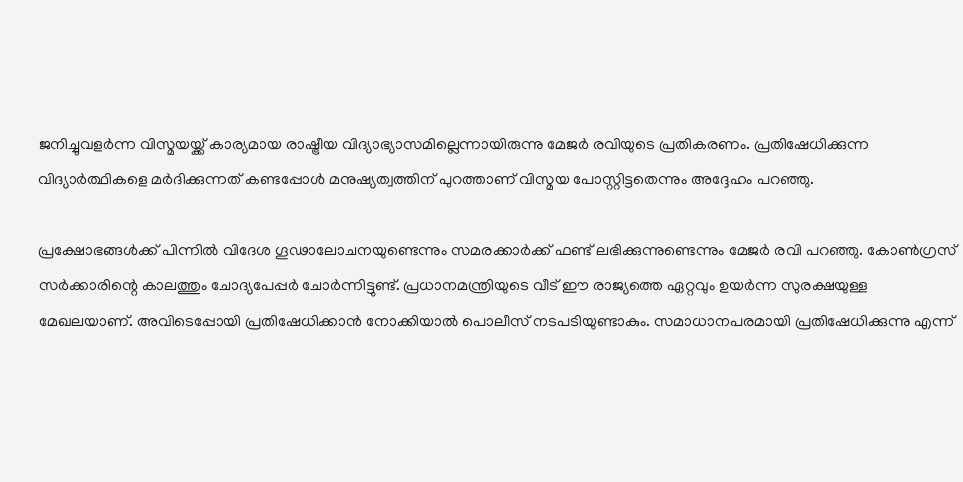ജനിച്ചുവളർന്ന വിസ്മയയ്ക്ക് കാര്യമായ രാഷ്ട്രീയ വിദ്യാഭ്യാസമില്ലെന്നായിരുന്നു മേജർ രവിയുടെ പ്രതികരണം. പ്രതിഷേധിക്കുന്ന വിദ്യാർത്ഥികളെ മർദിക്കുന്നത് കണ്ടപ്പോൾ മനുഷ്യത്വത്തിന് പുറത്താണ് വിസ്മയ പോസ്റ്റിട്ടതെന്നും അദ്ദേഹം പറഞ്ഞു.

പ്രക്ഷോഭങ്ങൾക്ക് പിന്നിൽ വിദേശ ഗൂഢാലോചനയുണ്ടെന്നും സമരക്കാർക്ക് ഫണ്ട് ലഭിക്കുന്നുണ്ടെന്നും മേജർ രവി പറഞ്ഞു. കോൺഗ്രസ് സർക്കാരിന്റെ കാലത്തും ചോദ്യപേപ്പർ ചോർന്നിട്ടുണ്ട്. പ്രധാനമന്ത്രിയുടെ വീട് ഈ രാജ്യത്തെ ഏറ്റവും ഉയർന്ന സുരക്ഷയുള്ള മേഖലയാണ്. അവിടെപ്പോയി പ്രതിഷേധിക്കാൻ നോക്കിയാൽ പൊലീസ് നടപടിയുണ്ടാകും. സമാധാനപരമായി പ്രതിഷേധിക്കുന്നു എന്ന്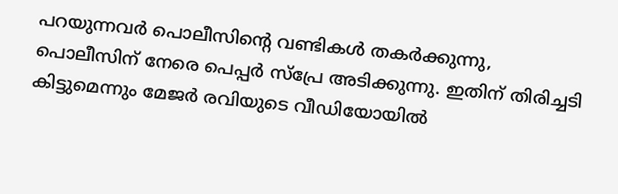പറയുന്നവർ പൊലീസിന്റെ വണ്ടികൾ തകർക്കുന്നു, പൊലീസിന് നേരെ പെപ്പർ സ്‌പ്രേ അടിക്കുന്നു. ഇതിന് തിരിച്ചടി കിട്ടുമെന്നും മേജർ രവിയുടെ വീഡിയോയിൽ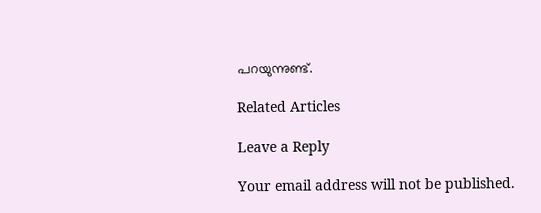പറയുന്നുണ്ട്.

Related Articles

Leave a Reply

Your email address will not be published.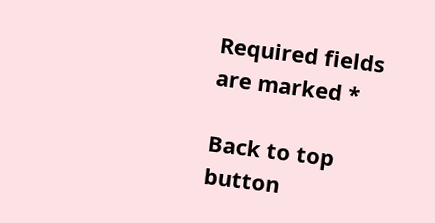Required fields are marked *

Back to top button